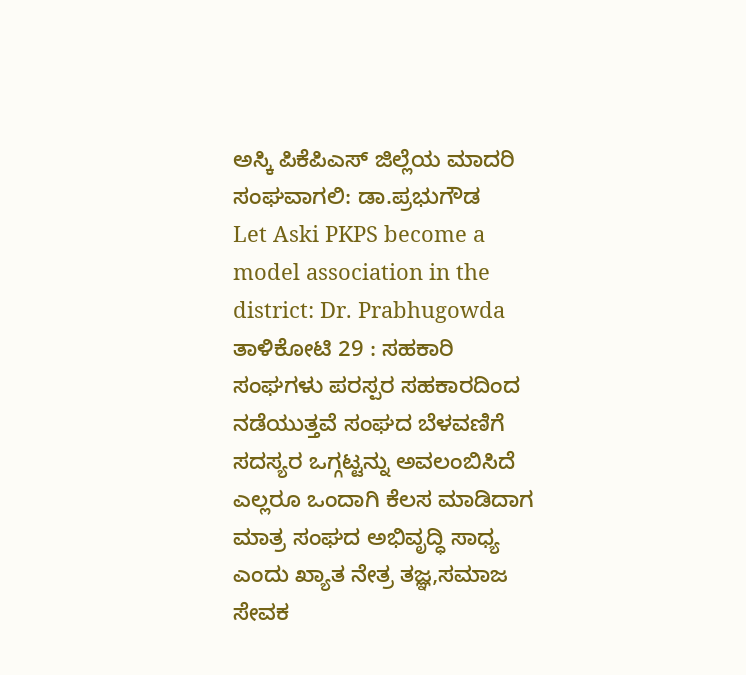ಅಸ್ಕಿ ಪಿಕೆಪಿಎಸ್ ಜಿಲ್ಲೆಯ ಮಾದರಿ ಸಂಘವಾಗಲಿ: ಡಾ.ಪ್ರಭುಗೌಡ
Let Aski PKPS become a model association in the district: Dr. Prabhugowda
ತಾಳಿಕೋಟಿ 29 : ಸಹಕಾರಿ ಸಂಘಗಳು ಪರಸ್ಪರ ಸಹಕಾರದಿಂದ ನಡೆಯುತ್ತವೆ ಸಂಘದ ಬೆಳವಣಿಗೆ ಸದಸ್ಯರ ಒಗ್ಗಟ್ಟನ್ನು ಅವಲಂಬಿಸಿದೆ ಎಲ್ಲರೂ ಒಂದಾಗಿ ಕೆಲಸ ಮಾಡಿದಾಗ ಮಾತ್ರ ಸಂಘದ ಅಭಿವೃದ್ಧಿ ಸಾಧ್ಯ ಎಂದು ಖ್ಯಾತ ನೇತ್ರ ತಜ್ಞ,ಸಮಾಜ ಸೇವಕ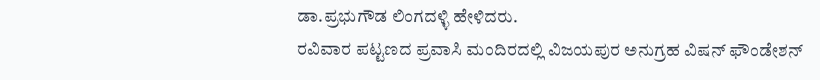ಡಾ.ಪ್ರಭುಗೌಡ ಲಿಂಗದಳ್ಳಿ ಹೇಳಿದರು.
ರವಿವಾರ ಪಟ್ಟಣದ ಪ್ರವಾಸಿ ಮಂದಿರದಲ್ಲಿ ವಿಜಯಪುರ ಅನುಗ್ರಹ ವಿಷನ್ ಫೌಂಡೇಶನ್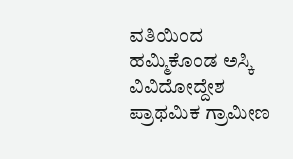ವತಿಯಿಂದ ಹಮ್ಮಿಕೊಂಡ ಅಸ್ಕಿ ವಿವಿದೋದ್ದೇಶ ಪ್ರಾಥಮಿಕ ಗ್ರಾಮೀಣ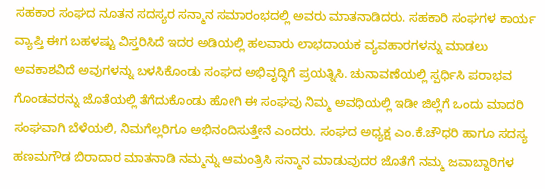ಸಹಕಾರ ಸಂಘದ ನೂತನ ಸದಸ್ಯರ ಸನ್ಮಾನ ಸಮಾರಂಭದಲ್ಲಿ ಅವರು ಮಾತನಾಡಿದರು. ಸಹಕಾರಿ ಸಂಘಗಳ ಕಾರ್ಯ ವ್ಯಾಪ್ತಿ ಈಗ ಬಹಳಷ್ಟು ವಿಸ್ತರಿಸಿದೆ ಇದರ ಅಡಿಯಲ್ಲಿ ಹಲವಾರು ಲಾಭದಾಯಕ ವ್ಯವಹಾರಗಳನ್ನು ಮಾಡಲು ಅವಕಾಶವಿದೆ ಅವುಗಳನ್ನು ಬಳಸಿಕೊಂಡು ಸಂಘದ ಅಭಿವೃದ್ಧಿಗೆ ಪ್ರಯತ್ನಿಸಿ. ಚುನಾವಣೆಯಲ್ಲಿ ಸ್ಪರ್ಧಿಸಿ ಪರಾಭವ ಗೊಂಡವರನ್ನು ಜೊತೆಯಲ್ಲಿ ತೆಗೆದುಕೊಂಡು ಹೋಗಿ ಈ ಸಂಘವು ನಿಮ್ಮ ಅವಧಿಯಲ್ಲಿ ಇಡೀ ಜಿಲ್ಲೆಗೆ ಒಂದು ಮಾದರಿ ಸಂಘವಾಗಿ ಬೆಳೆಯಲಿ, ನಿಮಗೆಲ್ಲರಿಗೂ ಅಭಿನಂದಿಸುತ್ತೇನೆ ಎಂದರು. ಸಂಘದ ಅಧ್ಯಕ್ಷ ಎಂ.ಕೆ.ಚೌಧರಿ ಹಾಗೂ ಸದಸ್ಯ ಹಣಮಗೌಡ ಬಿರಾದಾರ ಮಾತನಾಡಿ ನಮ್ಮನ್ನು ಆಮಂತ್ರಿಸಿ ಸನ್ಮಾನ ಮಾಡುವುದರ ಜೊತೆಗೆ ನಮ್ಮ ಜವಾಬ್ದಾರಿಗಳ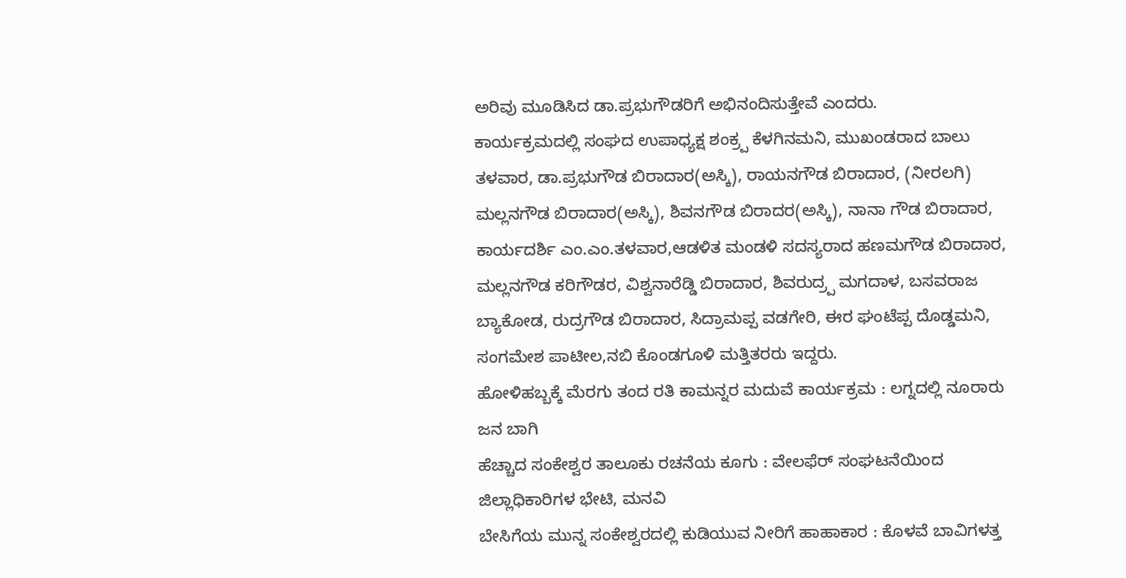ಅರಿವು ಮೂಡಿಸಿದ ಡಾ.ಪ್ರಭುಗೌಡರಿಗೆ ಅಭಿನಂದಿಸುತ್ತೇವೆ ಎಂದರು.
ಕಾರ್ಯಕ್ರಮದಲ್ಲಿ ಸಂಘದ ಉಪಾಧ್ಯಕ್ಷ ಶಂಕ್ರ್ಪ ಕೆಳಗಿನಮನಿ, ಮುಖಂಡರಾದ ಬಾಲು ತಳವಾರ, ಡಾ.ಪ್ರಭುಗೌಡ ಬಿರಾದಾರ(ಅಸ್ಕಿ), ರಾಯನಗೌಡ ಬಿರಾದಾರ, (ನೀರಲಗಿ) ಮಲ್ಲನಗೌಡ ಬಿರಾದಾರ(ಅಸ್ಕಿ), ಶಿವನಗೌಡ ಬಿರಾದರ(ಅಸ್ಕಿ), ನಾನಾ ಗೌಡ ಬಿರಾದಾರ, ಕಾರ್ಯದರ್ಶಿ ಎಂ.ಎಂ.ತಳವಾರ,ಆಡಳಿತ ಮಂಡಳಿ ಸದಸ್ಯರಾದ ಹಣಮಗೌಡ ಬಿರಾದಾರ, ಮಲ್ಲನಗೌಡ ಕರಿಗೌಡರ, ವಿಶ್ವನಾರೆಡ್ಡಿ ಬಿರಾದಾರ, ಶಿವರುದ್ರ್ಪ ಮಗದಾಳ, ಬಸವರಾಜ ಬ್ಯಾಕೋಡ, ರುದ್ರಗೌಡ ಬಿರಾದಾರ, ಸಿದ್ರಾಮಪ್ಪ ವಡಗೇರಿ, ಈರ ಘಂಟೆಪ್ಪ ದೊಡ್ಡಮನಿ, ಸಂಗಮೇಶ ಪಾಟೀಲ,ನಬಿ ಕೊಂಡಗೂಳಿ ಮತ್ತಿತರರು ಇದ್ದರು.
ಹೋಳಿಹಬ್ಬಕ್ಕೆ ಮೆರಗು ತಂದ ರತಿ ಕಾಮನ್ನರ ಮದುವೆ ಕಾರ್ಯಕ್ರಮ : ಲಗ್ನದಲ್ಲಿ ನೂರಾರು ಜನ ಬಾಗಿ
ಹೆಚ್ಚಾದ ಸಂಕೇಶ್ವರ ತಾಲೂಕು ರಚನೆಯ ಕೂಗು : ವೇಲಫೆರ್ ಸಂಘಟನೆಯಿಂದ ಜಿಲ್ಲಾಧಿಕಾರಿಗಳ ಭೇಟಿ, ಮನವಿ
ಬೇಸಿಗೆಯ ಮುನ್ನ ಸಂಕೇಶ್ವರದಲ್ಲಿ ಕುಡಿಯುವ ನೀರಿಗೆ ಹಾಹಾಕಾರ : ಕೊಳವೆ ಬಾವಿಗಳತ್ತ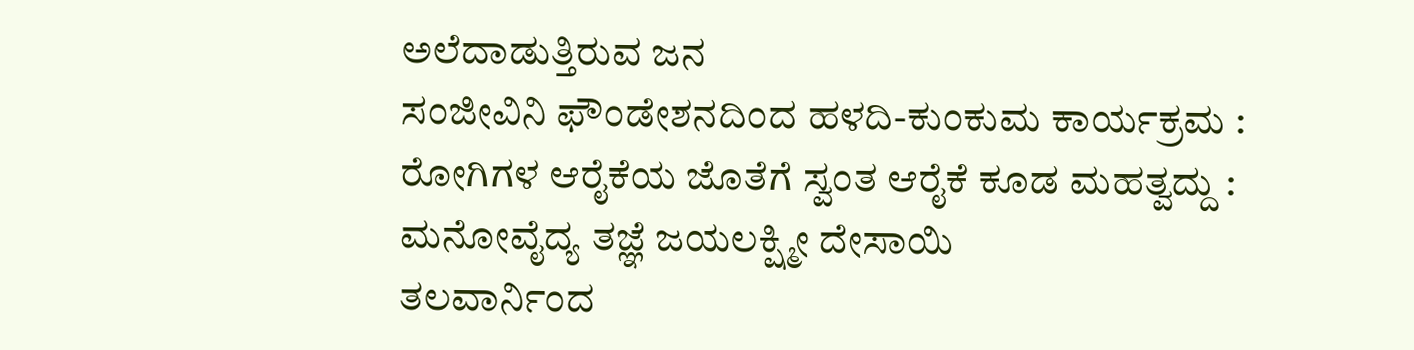ಅಲೆದಾಡುತ್ತಿರುವ ಜನ
ಸಂಜೀವಿನಿ ಫೌಂಡೇಶನದಿಂದ ಹಳದಿ-ಕುಂಕುಮ ಕಾರ್ಯಕ್ರಮ : ರೋಗಿಗಳ ಆರೈಕೆಯ ಜೊತೆಗೆ ಸ್ವಂತ ಆರೈಕೆ ಕೂಡ ಮಹತ್ವದ್ದು : ಮನೋವೈದ್ಯ ತಜ್ಞೆ ಜಯಲಕ್ಷ್ಮೀ ದೇಸಾಯಿ
ತಲವಾರ್ನಿಂದ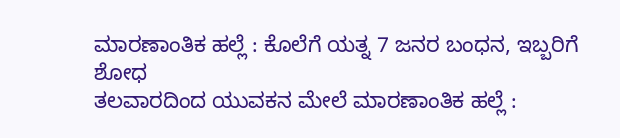ಮಾರಣಾಂತಿಕ ಹಲ್ಲೆ : ಕೊಲೆಗೆ ಯತ್ನ 7 ಜನರ ಬಂಧನ, ಇಬ್ಬರಿಗೆ ಶೋಧ
ತಲವಾರದಿಂದ ಯುವಕನ ಮೇಲೆ ಮಾರಣಾಂತಿಕ ಹಲ್ಲೆ :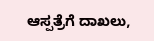ಆಸ್ಪತ್ರೆಗೆ ದಾಖಲು,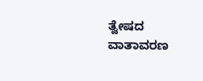ತ್ವೇಷದ ವಾತಾವರಣ